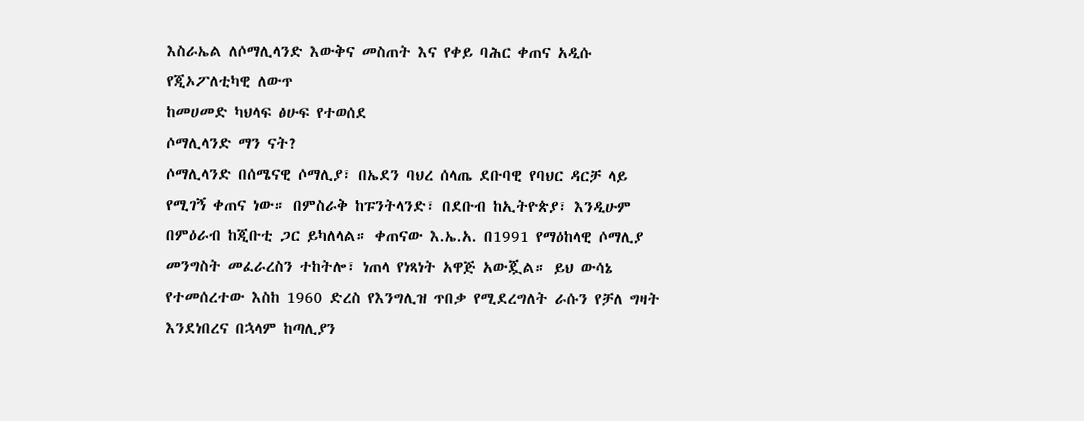እስራኤል ለሶማሊላንድ እውቅና መስጠት እና የቀይ ባሕር ቀጠና አዲሱ የጂኦፖለቲካዊ ለውጥ
ከመሀመድ ካህላፍ ፅሁፍ የተወሰደ
ሶማሊላንድ ማን ናት?
ሶማሊላንድ በሰሜናዊ ሶማሊያ፣ በኤደን ባህረ ሰላጤ ደቡባዊ የባህር ዳርቻ ላይ የሚገኝ ቀጠና ነው። በምስራቅ ከፑንትላንድ፣ በደቡብ ከኢትዮጵያ፣ እንዲሁም በምዕራብ ከጂቡቲ ጋር ይካለላል። ቀጠናው እ.ኤ.አ. በ1991 የማዕከላዊ ሶማሊያ መንግስት መፈራረስን ተከትሎ፣ ነጠላ የነጻነት አዋጅ አውጇል። ይህ ውሳኔ የተመሰረተው እስከ 1960 ድረስ የእንግሊዝ ጥበቃ የሚደረግለት ራሱን የቻለ ግዛት እንደነበረና በኋላም ከጣሊያን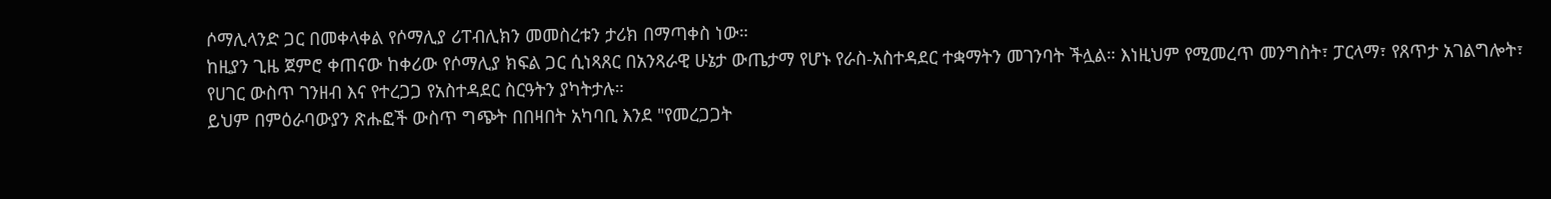ሶማሊላንድ ጋር በመቀላቀል የሶማሊያ ሪፐብሊክን መመስረቱን ታሪክ በማጣቀስ ነው።
ከዚያን ጊዜ ጀምሮ ቀጠናው ከቀሪው የሶማሊያ ክፍል ጋር ሲነጻጸር በአንጻራዊ ሁኔታ ውጤታማ የሆኑ የራስ-አስተዳደር ተቋማትን መገንባት ችሏል። እነዚህም የሚመረጥ መንግስት፣ ፓርላማ፣ የጸጥታ አገልግሎት፣ የሀገር ውስጥ ገንዘብ እና የተረጋጋ የአስተዳደር ስርዓትን ያካትታሉ።
ይህም በምዕራባውያን ጽሑፎች ውስጥ ግጭት በበዛበት አካባቢ እንደ "የመረጋጋት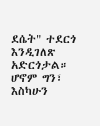ደሴት" ተደርጎ እንዲገለጽ አድርጎታል። ሆኖም ግን፣ እስካሁን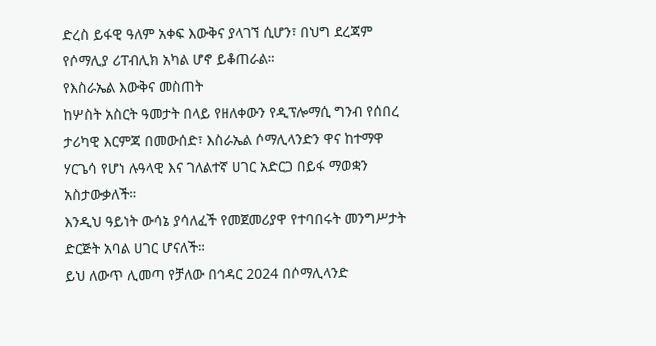ድረስ ይፋዊ ዓለም አቀፍ እውቅና ያላገኘ ሲሆን፣ በህግ ደረጃም የሶማሊያ ሪፐብሊክ አካል ሆኖ ይቆጠራል።
የእስራኤል እውቅና መስጠት
ከሦስት አስርት ዓመታት በላይ የዘለቀውን የዲፕሎማሲ ግንብ የሰበረ ታሪካዊ እርምጃ በመውሰድ፣ እስራኤል ሶማሊላንድን ዋና ከተማዋ ሃርጌሳ የሆነ ሉዓላዊ እና ገለልተኛ ሀገር አድርጋ በይፋ ማወቋን አስታውቃለች።
እንዲህ ዓይነት ውሳኔ ያሳለፈች የመጀመሪያዋ የተባበሩት መንግሥታት ድርጅት አባል ሀገር ሆናለች።
ይህ ለውጥ ሊመጣ የቻለው በኅዳር 2024 በሶማሊላንድ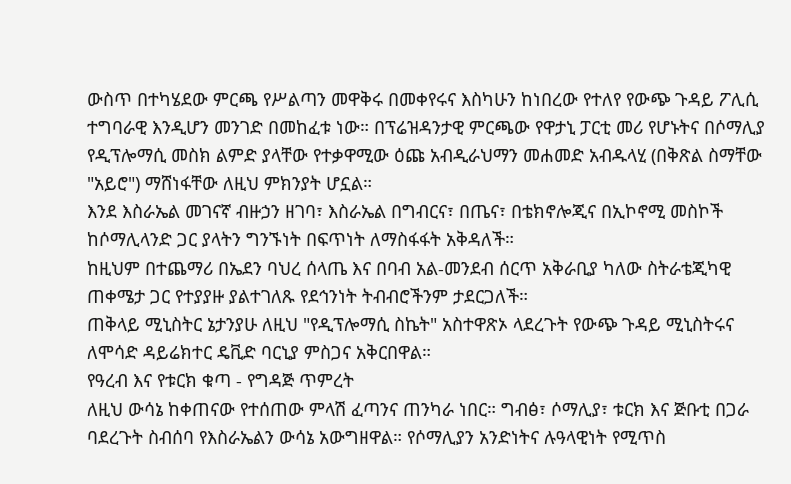ውስጥ በተካሄደው ምርጫ የሥልጣን መዋቅሩ በመቀየሩና እስካሁን ከነበረው የተለየ የውጭ ጉዳይ ፖሊሲ ተግባራዊ እንዲሆን መንገድ በመከፈቱ ነው። በፕሬዝዳንታዊ ምርጫው የዋታኒ ፓርቲ መሪ የሆኑትና በሶማሊያ የዲፕሎማሲ መስክ ልምድ ያላቸው የተቃዋሚው ዕጩ አብዲራህማን መሐመድ አብዱላሂ (በቅጽል ስማቸው "አይሮ") ማሸነፋቸው ለዚህ ምክንያት ሆኗል።
እንደ እስራኤል መገናኛ ብዙኃን ዘገባ፣ እስራኤል በግብርና፣ በጤና፣ በቴክኖሎጂና በኢኮኖሚ መስኮች ከሶማሊላንድ ጋር ያላትን ግንኙነት በፍጥነት ለማስፋፋት አቅዳለች።
ከዚህም በተጨማሪ በኤደን ባህረ ሰላጤ እና በባብ አል-መንደብ ሰርጥ አቅራቢያ ካለው ስትራቴጂካዊ ጠቀሜታ ጋር የተያያዙ ያልተገለጹ የደኅንነት ትብብሮችንም ታደርጋለች።
ጠቅላይ ሚኒስትር ኔታንያሁ ለዚህ "የዲፕሎማሲ ስኬት" አስተዋጽኦ ላደረጉት የውጭ ጉዳይ ሚኒስትሩና ለሞሳድ ዳይሬክተር ዴቪድ ባርኒያ ምስጋና አቅርበዋል።
የዓረብ እና የቱርክ ቁጣ - የግዳጅ ጥምረት
ለዚህ ውሳኔ ከቀጠናው የተሰጠው ምላሽ ፈጣንና ጠንካራ ነበር። ግብፅ፣ ሶማሊያ፣ ቱርክ እና ጅቡቲ በጋራ ባደረጉት ስብሰባ የእስራኤልን ውሳኔ አውግዘዋል። የሶማሊያን አንድነትና ሉዓላዊነት የሚጥስ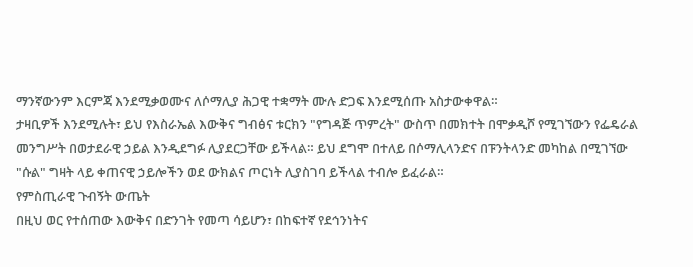ማንኛውንም እርምጃ እንደሚቃወሙና ለሶማሊያ ሕጋዊ ተቋማት ሙሉ ድጋፍ እንደሚሰጡ አስታውቀዋል።
ታዛቢዎች እንደሚሉት፣ ይህ የእስራኤል እውቅና ግብፅና ቱርክን "የግዳጅ ጥምረት" ውስጥ በመክተት በሞቃዲሾ የሚገኘውን የፌዴራል መንግሥት በወታደራዊ ኃይል እንዲደግፉ ሊያደርጋቸው ይችላል። ይህ ደግሞ በተለይ በሶማሊላንድና በፑንትላንድ መካከል በሚገኘው "ሱል" ግዛት ላይ ቀጠናዊ ኃይሎችን ወደ ውክልና ጦርነት ሊያስገባ ይችላል ተብሎ ይፈራል።
የምስጢራዊ ጉብኝት ውጤት
በዚህ ወር የተሰጠው እውቅና በድንገት የመጣ ሳይሆን፣ በከፍተኛ የደኅንነትና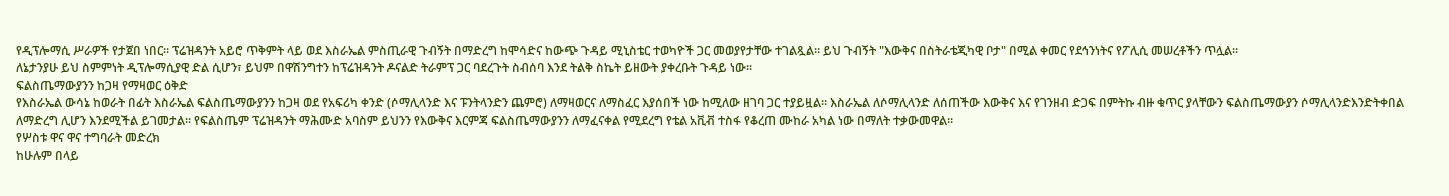የዲፕሎማሲ ሥራዎች የታጀበ ነበር። ፕሬዝዳንት አይሮ ጥቅምት ላይ ወደ እስራኤል ምስጢራዊ ጉብኝት በማድረግ ከሞሳድና ከውጭ ጉዳይ ሚኒስቴር ተወካዮች ጋር መወያየታቸው ተገልጿል። ይህ ጉብኝት "እውቅና በስትራቴጂካዊ ቦታ" በሚል ቀመር የደኅንነትና የፖሊሲ መሠረቶችን ጥሏል።
ለኔታንያሁ ይህ ስምምነት ዲፕሎማሲያዊ ድል ሲሆን፣ ይህም በዋሽንግተን ከፕሬዝዳንት ዶናልድ ትራምፕ ጋር ባደረጉት ስብሰባ እንደ ትልቅ ስኬት ይዘውት ያቀረቡት ጉዳይ ነው።
ፍልስጤማውያንን ከጋዛ የማዛወር ዕቅድ
የእስራኤል ውሳኔ ከወራት በፊት እስራኤል ፍልስጤማውያንን ከጋዛ ወደ የአፍሪካ ቀንድ (ሶማሊላንድ እና ፑንትላንድን ጨምሮ) ለማዛወርና ለማስፈር እያሰበች ነው ከሚለው ዘገባ ጋር ተያይዟል። እስራኤል ለሶማሊላንድ ለሰጠችው እውቅና እና የገንዘብ ድጋፍ በምትኩ ብዙ ቁጥር ያላቸውን ፍልስጤማውያን ሶማሊላንድእንድትቀበል ለማድረግ ሊሆን እንደሚችል ይገመታል። የፍልስጤም ፕሬዝዳንት ማሕሙድ አባስም ይህንን የእውቅና እርምጃ ፍልስጤማውያንን ለማፈናቀል የሚደረግ የቴል አቪቭ ተስፋ የቆረጠ ሙከራ አካል ነው በማለት ተቃውመዋል።
የሦስቱ ዋና ዋና ተግባራት መድረክ
ከሁሉም በላይ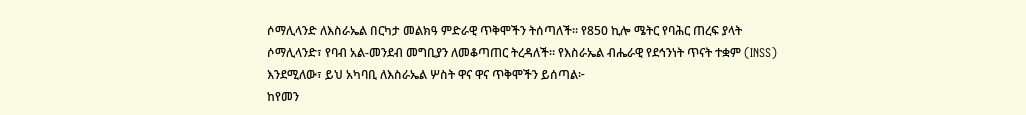ሶማሊላንድ ለእስራኤል በርካታ መልክዓ ምድራዊ ጥቅሞችን ትሰጣለች። የ850 ኪሎ ሜትር የባሕር ጠረፍ ያላት ሶማሊላንድ፣ የባብ አል-መንደብ መግቢያን ለመቆጣጠር ትረዳለች። የእስራኤል ብሔራዊ የደኅንነት ጥናት ተቋም (INSS) እንደሚለው፣ ይህ አካባቢ ለእስራኤል ሦስት ዋና ዋና ጥቅሞችን ይሰጣል፦
ከየመን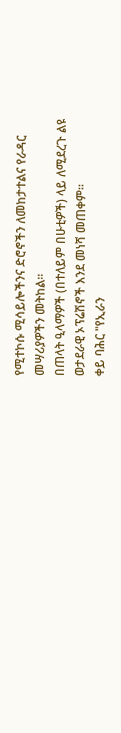የሚተኮሱ ሚሳይሎችንና ድሮኖችን ለመከታተልና የራዳር መሣሪያዎችን መትከል።
በጠላት ዒላማዎች (በተለይም በሁቲዎች) ላይ ለሚደረጉ ልዩ ወታደራዊ ኦፕሬሽኖች እንደ መነሻ መጠቀም።
ቀይ ባሕር "የኢራን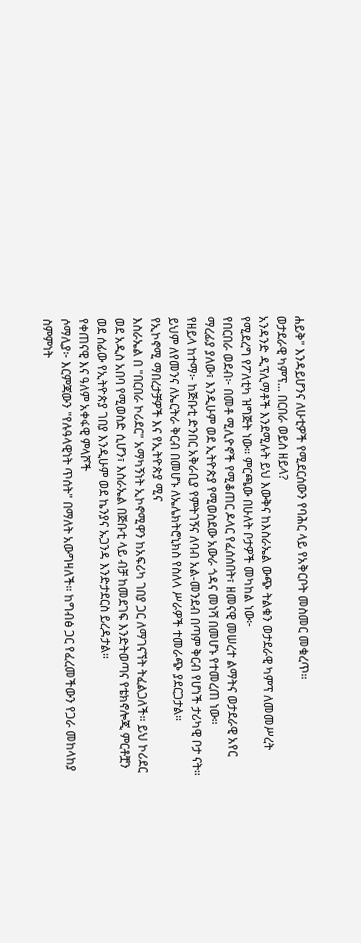ሐይቅ" እንዳይሆንና ለሁቲዎች የሚደርሰውን የባሕር ላይ የአቅርቦት መስመር መቁረጥ።
ወታደራዊ ካምፕ... በርበራ ወይስ ዘይላ?
አንዳንድ ዲፕሊማቶች እንደሚሉት ይህ እውቅና ከእስራኤል ውጭ ትልቁን ወታደራዊ ካምፕ ለመመሥረት የሚደረግ የፖለቲካ ዝግጅት ነው። ምርጫው በሁለት ቦታዎች መካከል ነው፦
የበርበራ ወደብ፦ በመቶ ሚሊዮኖች የሚቆጠር ዶላር የፈሰሰበት፣ ዘመናዊ መሠረተ ልማትና ወታደራዊ አየር ማረፊያ ያለው፣ እንዲሁም ወደ ኢትዮጵያ የሚወስደው አውራ ጎዳና መነሻ በመሆኑ የተመረጠ ነው።
የዘይላ ከተማ፦ ከጅቡቲ ድንበር አቅራቢያ የምትገኝና ለባብ አል-መንደብ በጣም ቅርብ የሆነች ታሪካዊ ቦታ ናት። ይህም ለየመንና ለኤርትራ ቅርብ በመሆኑ ለኤሌክትሮኒክስ የስለላ ሥራዎች ተመራጭ ያደርጋታል።
የኢኮኖሚ ማበረታቻዎች እና የኢትዮጵያ ሚና
እስራኤል በ "በርበራ ኮሪደር" አማካኝነት ኢኮኖሚዋን ከአፍሪካ ገበያ ጋር ለማገናኘት ትፈልጋለች። ይህ ኮሪደር ወደ አዲስ አበባ የሚወስድ ሲሆን፣ እስራኤል በጅቡቲ ላይ ብቻ ከመደገፍ እንድትወጣና የቴክኖሎጂ ምርቶቿን ወደ ሰፊው የኢትዮጵያ ገበያ እንዲሁም ወደ ኬንያና ኡጋንዳ እንድታደርስ ይረዳታል።
የቀጠናዊ እና ዓለም አቀፋዊ ምላሾች
ሶማሊያ፦ እርምጃውን "የሉዓላዊነት ጥሰት" በማለት አውግዛለች። ከግብፅ ጋር የፈረመችውን የጋራ መከላከያ ስምምነት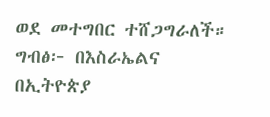ወደ መተግበር ተሸጋግራለች።
ግብፅ፦ በእስራኤልና በኢትዮጵያ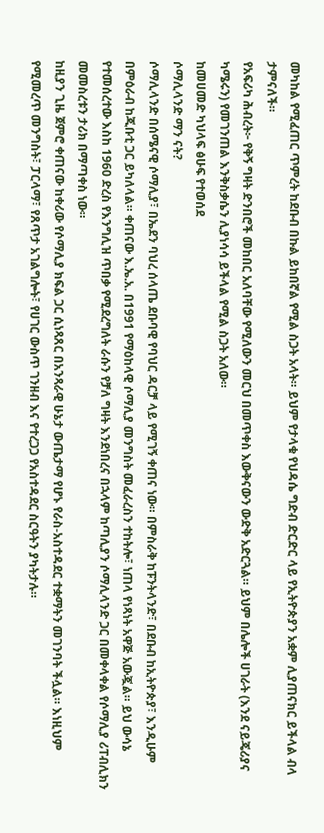መካከል የሚፈጠር ጥምረት ከደቡብ በኩል ይከበኛል የሚል ስጋት አላት። ይህም የታላቁ የህዳሴ ግድብ ድርድር ላይ የኢትዮጵያን አቋም ሊያጠናክር ይችላል ብላ ታምናለች።
የአፍሪካ ሕብረት፦ የቅኝ ግዛት ድንበሮች መከበር አለባቸው የሚለውን መርህ በመጥቀስ እውቅናውን ውድቅ አድርጓል። ይህም በሌሎች ሀገራት (እንደ ናይጄሪያና ካሜሩን) የመገንጠል እንቅስቃሴን ሊያነሳሳ ይችላል የሚል ስጋት አለው።
ከመሀመድ ካህላፍ ፅሁፍ የተወሰደ
ሶማሊላንድ ማን ናት?
ሶማሊላንድ በሰሜናዊ ሶማሊያ፣ በኤደን ባህረ ሰላጤ ደቡባዊ የባህር ዳርቻ ላይ የሚገኝ ቀጠና ነው። በምስራቅ ከፑንትላንድ፣ በደቡብ ከኢትዮጵያ፣ እንዲሁም በምዕራብ ከጂቡቲ ጋር ይካለላል። ቀጠናው እ.ኤ.አ. በ1991 የማዕከላዊ ሶማሊያ መንግስት መፈራረስን ተከትሎ፣ ነጠላ የነጻነት አዋጅ አውጇል። ይህ ውሳኔ የተመሰረተው እስከ 1960 ድረስ የእንግሊዝ ጥበቃ የሚደረግለት ራሱን የቻለ ግዛት እንደነበረና በኋላም ከጣሊያን ሶማሊላንድ ጋር በመቀላቀል የሶማሊያ ሪፐብሊክን መመስረቱን ታሪክ በማጣቀስ ነው።
ከዚያን ጊዜ ጀምሮ ቀጠናው ከቀሪው የሶማሊያ ክፍል ጋር ሲነጻጸር በአንጻራዊ ሁኔታ ውጤታማ የሆኑ የራስ-አስተዳደር ተቋማትን መገንባት ችሏል። እነዚህም የሚመረጥ መንግስት፣ ፓርላማ፣ የጸጥታ አገልግሎት፣ የሀገር ውስጥ ገንዘብ እና የተረጋጋ የአስተዳደር ስርዓትን ያካትታሉ።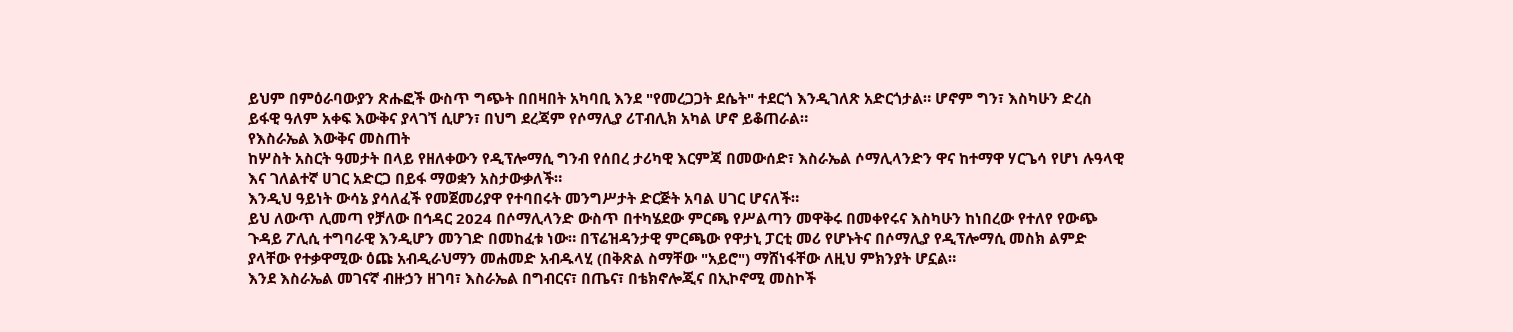ይህም በምዕራባውያን ጽሑፎች ውስጥ ግጭት በበዛበት አካባቢ እንደ "የመረጋጋት ደሴት" ተደርጎ እንዲገለጽ አድርጎታል። ሆኖም ግን፣ እስካሁን ድረስ ይፋዊ ዓለም አቀፍ እውቅና ያላገኘ ሲሆን፣ በህግ ደረጃም የሶማሊያ ሪፐብሊክ አካል ሆኖ ይቆጠራል።
የእስራኤል እውቅና መስጠት
ከሦስት አስርት ዓመታት በላይ የዘለቀውን የዲፕሎማሲ ግንብ የሰበረ ታሪካዊ እርምጃ በመውሰድ፣ እስራኤል ሶማሊላንድን ዋና ከተማዋ ሃርጌሳ የሆነ ሉዓላዊ እና ገለልተኛ ሀገር አድርጋ በይፋ ማወቋን አስታውቃለች።
እንዲህ ዓይነት ውሳኔ ያሳለፈች የመጀመሪያዋ የተባበሩት መንግሥታት ድርጅት አባል ሀገር ሆናለች።
ይህ ለውጥ ሊመጣ የቻለው በኅዳር 2024 በሶማሊላንድ ውስጥ በተካሄደው ምርጫ የሥልጣን መዋቅሩ በመቀየሩና እስካሁን ከነበረው የተለየ የውጭ ጉዳይ ፖሊሲ ተግባራዊ እንዲሆን መንገድ በመከፈቱ ነው። በፕሬዝዳንታዊ ምርጫው የዋታኒ ፓርቲ መሪ የሆኑትና በሶማሊያ የዲፕሎማሲ መስክ ልምድ ያላቸው የተቃዋሚው ዕጩ አብዲራህማን መሐመድ አብዱላሂ (በቅጽል ስማቸው "አይሮ") ማሸነፋቸው ለዚህ ምክንያት ሆኗል።
እንደ እስራኤል መገናኛ ብዙኃን ዘገባ፣ እስራኤል በግብርና፣ በጤና፣ በቴክኖሎጂና በኢኮኖሚ መስኮች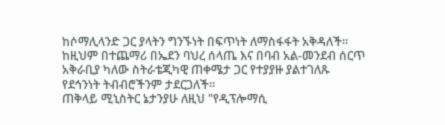ከሶማሊላንድ ጋር ያላትን ግንኙነት በፍጥነት ለማስፋፋት አቅዳለች።
ከዚህም በተጨማሪ በኤደን ባህረ ሰላጤ እና በባብ አል-መንደብ ሰርጥ አቅራቢያ ካለው ስትራቴጂካዊ ጠቀሜታ ጋር የተያያዙ ያልተገለጹ የደኅንነት ትብብሮችንም ታደርጋለች።
ጠቅላይ ሚኒስትር ኔታንያሁ ለዚህ "የዲፕሎማሲ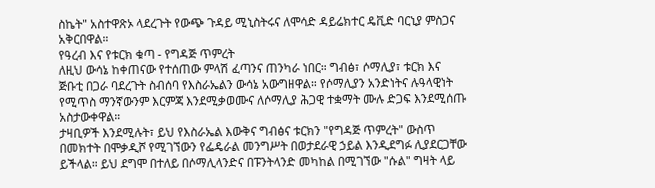ስኬት" አስተዋጽኦ ላደረጉት የውጭ ጉዳይ ሚኒስትሩና ለሞሳድ ዳይሬክተር ዴቪድ ባርኒያ ምስጋና አቅርበዋል።
የዓረብ እና የቱርክ ቁጣ - የግዳጅ ጥምረት
ለዚህ ውሳኔ ከቀጠናው የተሰጠው ምላሽ ፈጣንና ጠንካራ ነበር። ግብፅ፣ ሶማሊያ፣ ቱርክ እና ጅቡቲ በጋራ ባደረጉት ስብሰባ የእስራኤልን ውሳኔ አውግዘዋል። የሶማሊያን አንድነትና ሉዓላዊነት የሚጥስ ማንኛውንም እርምጃ እንደሚቃወሙና ለሶማሊያ ሕጋዊ ተቋማት ሙሉ ድጋፍ እንደሚሰጡ አስታውቀዋል።
ታዛቢዎች እንደሚሉት፣ ይህ የእስራኤል እውቅና ግብፅና ቱርክን "የግዳጅ ጥምረት" ውስጥ በመክተት በሞቃዲሾ የሚገኘውን የፌዴራል መንግሥት በወታደራዊ ኃይል እንዲደግፉ ሊያደርጋቸው ይችላል። ይህ ደግሞ በተለይ በሶማሊላንድና በፑንትላንድ መካከል በሚገኘው "ሱል" ግዛት ላይ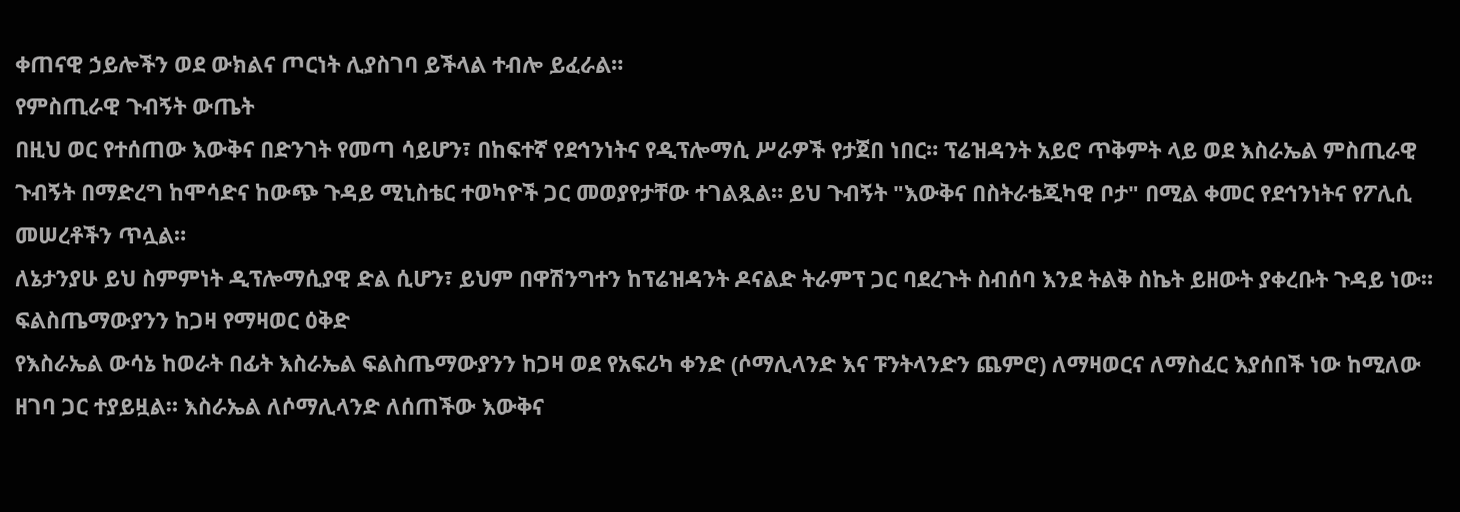ቀጠናዊ ኃይሎችን ወደ ውክልና ጦርነት ሊያስገባ ይችላል ተብሎ ይፈራል።
የምስጢራዊ ጉብኝት ውጤት
በዚህ ወር የተሰጠው እውቅና በድንገት የመጣ ሳይሆን፣ በከፍተኛ የደኅንነትና የዲፕሎማሲ ሥራዎች የታጀበ ነበር። ፕሬዝዳንት አይሮ ጥቅምት ላይ ወደ እስራኤል ምስጢራዊ ጉብኝት በማድረግ ከሞሳድና ከውጭ ጉዳይ ሚኒስቴር ተወካዮች ጋር መወያየታቸው ተገልጿል። ይህ ጉብኝት "እውቅና በስትራቴጂካዊ ቦታ" በሚል ቀመር የደኅንነትና የፖሊሲ መሠረቶችን ጥሏል።
ለኔታንያሁ ይህ ስምምነት ዲፕሎማሲያዊ ድል ሲሆን፣ ይህም በዋሽንግተን ከፕሬዝዳንት ዶናልድ ትራምፕ ጋር ባደረጉት ስብሰባ እንደ ትልቅ ስኬት ይዘውት ያቀረቡት ጉዳይ ነው።
ፍልስጤማውያንን ከጋዛ የማዛወር ዕቅድ
የእስራኤል ውሳኔ ከወራት በፊት እስራኤል ፍልስጤማውያንን ከጋዛ ወደ የአፍሪካ ቀንድ (ሶማሊላንድ እና ፑንትላንድን ጨምሮ) ለማዛወርና ለማስፈር እያሰበች ነው ከሚለው ዘገባ ጋር ተያይዟል። እስራኤል ለሶማሊላንድ ለሰጠችው እውቅና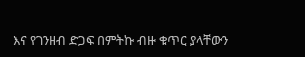እና የገንዘብ ድጋፍ በምትኩ ብዙ ቁጥር ያላቸውን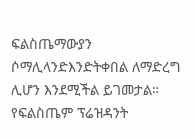ፍልስጤማውያን ሶማሊላንድእንድትቀበል ለማድረግ ሊሆን እንደሚችል ይገመታል። የፍልስጤም ፕሬዝዳንት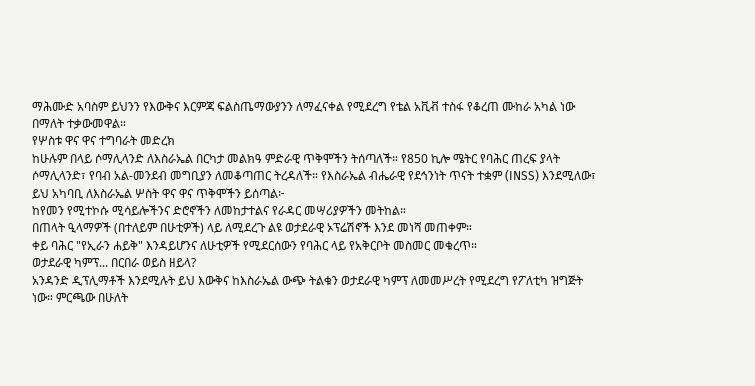ማሕሙድ አባስም ይህንን የእውቅና እርምጃ ፍልስጤማውያንን ለማፈናቀል የሚደረግ የቴል አቪቭ ተስፋ የቆረጠ ሙከራ አካል ነው በማለት ተቃውመዋል።
የሦስቱ ዋና ዋና ተግባራት መድረክ
ከሁሉም በላይ ሶማሊላንድ ለእስራኤል በርካታ መልክዓ ምድራዊ ጥቅሞችን ትሰጣለች። የ850 ኪሎ ሜትር የባሕር ጠረፍ ያላት ሶማሊላንድ፣ የባብ አል-መንደብ መግቢያን ለመቆጣጠር ትረዳለች። የእስራኤል ብሔራዊ የደኅንነት ጥናት ተቋም (INSS) እንደሚለው፣ ይህ አካባቢ ለእስራኤል ሦስት ዋና ዋና ጥቅሞችን ይሰጣል፦
ከየመን የሚተኮሱ ሚሳይሎችንና ድሮኖችን ለመከታተልና የራዳር መሣሪያዎችን መትከል።
በጠላት ዒላማዎች (በተለይም በሁቲዎች) ላይ ለሚደረጉ ልዩ ወታደራዊ ኦፕሬሽኖች እንደ መነሻ መጠቀም።
ቀይ ባሕር "የኢራን ሐይቅ" እንዳይሆንና ለሁቲዎች የሚደርሰውን የባሕር ላይ የአቅርቦት መስመር መቁረጥ።
ወታደራዊ ካምፕ... በርበራ ወይስ ዘይላ?
አንዳንድ ዲፕሊማቶች እንደሚሉት ይህ እውቅና ከእስራኤል ውጭ ትልቁን ወታደራዊ ካምፕ ለመመሥረት የሚደረግ የፖለቲካ ዝግጅት ነው። ምርጫው በሁለት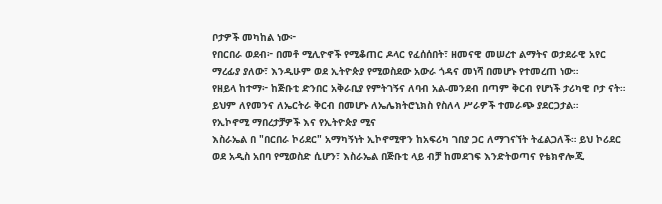ቦታዎች መካከል ነው፦
የበርበራ ወደብ፦ በመቶ ሚሊዮኖች የሚቆጠር ዶላር የፈሰሰበት፣ ዘመናዊ መሠረተ ልማትና ወታደራዊ አየር ማረፊያ ያለው፣ እንዲሁም ወደ ኢትዮጵያ የሚወስደው አውራ ጎዳና መነሻ በመሆኑ የተመረጠ ነው።
የዘይላ ከተማ፦ ከጅቡቲ ድንበር አቅራቢያ የምትገኝና ለባብ አል-መንደብ በጣም ቅርብ የሆነች ታሪካዊ ቦታ ናት። ይህም ለየመንና ለኤርትራ ቅርብ በመሆኑ ለኤሌክትሮኒክስ የስለላ ሥራዎች ተመራጭ ያደርጋታል።
የኢኮኖሚ ማበረታቻዎች እና የኢትዮጵያ ሚና
እስራኤል በ "በርበራ ኮሪደር" አማካኝነት ኢኮኖሚዋን ከአፍሪካ ገበያ ጋር ለማገናኘት ትፈልጋለች። ይህ ኮሪደር ወደ አዲስ አበባ የሚወስድ ሲሆን፣ እስራኤል በጅቡቲ ላይ ብቻ ከመደገፍ እንድትወጣና የቴክኖሎጂ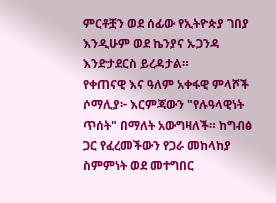ምርቶቿን ወደ ሰፊው የኢትዮጵያ ገበያ እንዲሁም ወደ ኬንያና ኡጋንዳ እንድታደርስ ይረዳታል።
የቀጠናዊ እና ዓለም አቀፋዊ ምላሾች
ሶማሊያ፦ እርምጃውን "የሉዓላዊነት ጥሰት" በማለት አውግዛለች። ከግብፅ ጋር የፈረመችውን የጋራ መከላከያ ስምምነት ወደ መተግበር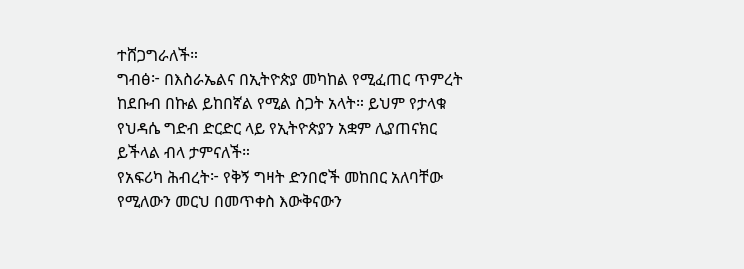ተሸጋግራለች።
ግብፅ፦ በእስራኤልና በኢትዮጵያ መካከል የሚፈጠር ጥምረት ከደቡብ በኩል ይከበኛል የሚል ስጋት አላት። ይህም የታላቁ የህዳሴ ግድብ ድርድር ላይ የኢትዮጵያን አቋም ሊያጠናክር ይችላል ብላ ታምናለች።
የአፍሪካ ሕብረት፦ የቅኝ ግዛት ድንበሮች መከበር አለባቸው የሚለውን መርህ በመጥቀስ እውቅናውን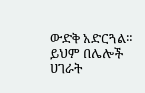ውድቅ አድርጓል። ይህም በሌሎች ሀገራት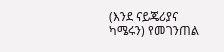(እንደ ናይጄሪያና ካሜሩን) የመገንጠል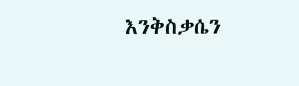እንቅስቃሴን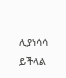ሊያነሳሳ ይችላል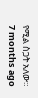የሚል ስጋት አለው።
7 months ago